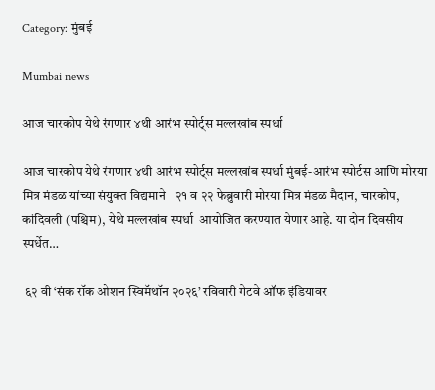Category: मुंबई

Mumbai news

आज चारकोप येथे रंगणार ४थी आरंभ स्पोर्ट्स मल्लखांब स्पर्धा

आज चारकोप येथे रंगणार ४थी आरंभ स्पोर्ट्स मल्लखांब स्पर्धा मुंबई-आरंभ स्पोर्टस आणि मोरया मित्र मंडळ यांच्या संयुक्त विद्यमाने   २१ व २२ फेब्रुवारी मोरया मित्र मंडळ मैदान, चारकोप, कांदिवली (पश्चिम), येथे मल्लखांब स्पर्धा  आयोजित करण्यात येणार आहे. या दोन दिवसीय स्पर्धेत…

 ६२ वी ‘संक रॉक ओशन स्विमॅथॉन २०२६’ रविवारी गेटवे ऑफ इंडियावर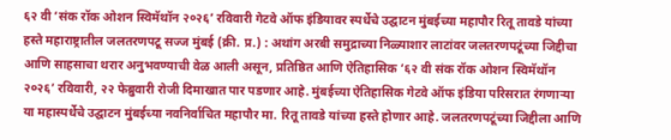६२ वी ‘संक रॉक ओशन स्विमॅथॉन २०२६’ रविवारी गेटवे ऑफ इंडियावर स्पर्धेचे उद्घाटन मुंबईच्या महापौर रितू तावडे यांच्या हस्ते महाराष्ट्रातील जलतरणपटू सज्ज मुंबई (क्री. प्र.) : अथांग अरबी समुद्राच्या निळ्याशार लाटांवर जलतरणपटूंच्या जिद्दीचा आणि साहसाचा थरार अनुभवण्याची वेळ आली असून, प्रतिष्ठित आणि ऐतिहासिक ‘६२ वी संक रॉक ओशन स्विमॅथॉन २०२६’ रविवारी, २२ फेब्रुवारी रोजी दिमाखात पार पडणार आहे. मुंबईच्या ऐतिहासिक गेटवे ऑफ इंडिया परिसरात रंगणाऱ्या या महास्पर्धेचे उद्घाटन मुंबईच्या नवनिर्वाचित महापौर मा. रितू तावडे यांच्या हस्ते होणार आहे. जलतरणपटूंच्या जिद्दीला आणि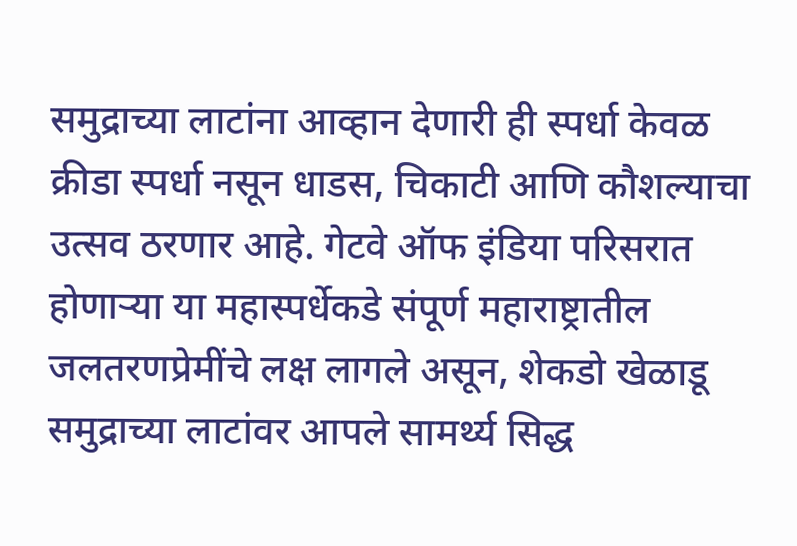समुद्राच्या लाटांना आव्हान देणारी ही स्पर्धा केवळ क्रीडा स्पर्धा नसून धाडस, चिकाटी आणि कौशल्याचा उत्सव ठरणार आहे. गेटवे ऑफ इंडिया परिसरात होणाऱ्या या महास्पर्धेकडे संपूर्ण महाराष्ट्रातील जलतरणप्रेमींचे लक्ष लागले असून, शेकडो खेळाडू समुद्राच्या लाटांवर आपले सामर्थ्य सिद्ध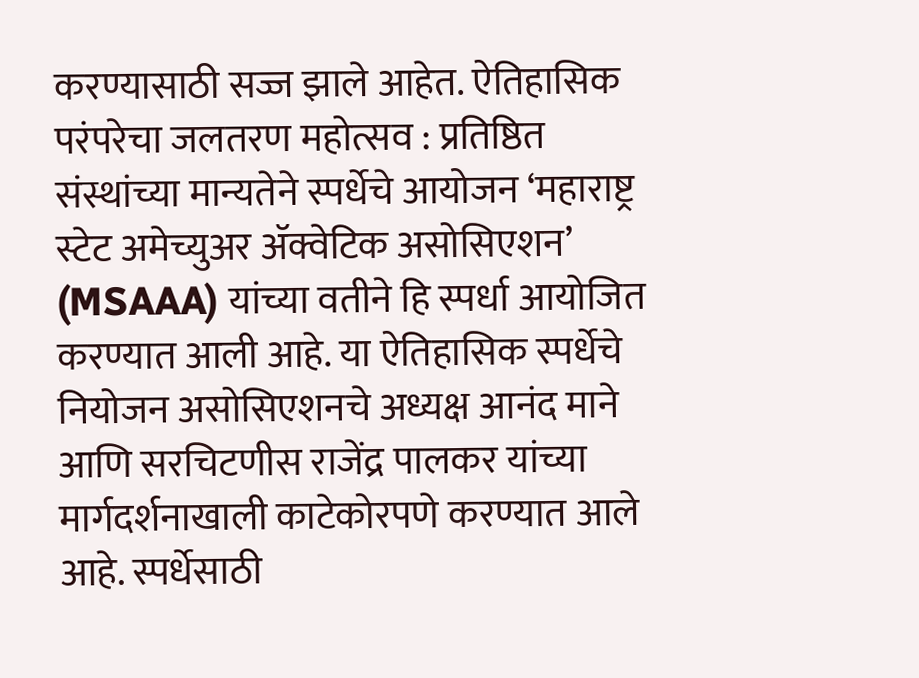करण्यासाठी सज्ज झाले आहेत. ऐतिहासिक परंपरेचा जलतरण महोत्सव : प्रतिष्ठित संस्थांच्या मान्यतेने स्पर्धेचे आयोजन ‘महाराष्ट्र स्टेट अमेच्युअर ॲक्वेटिक असोसिएशन’ (MSAAA) यांच्या वतीने हि स्पर्धा आयोजित करण्यात आली आहे. या ऐतिहासिक स्पर्धेचे नियोजन असोसिएशनचे अध्यक्ष आनंद माने आणि सरचिटणीस राजेंद्र पालकर यांच्या मार्गदर्शनाखाली काटेकोरपणे करण्यात आले आहे. स्पर्धेसाठी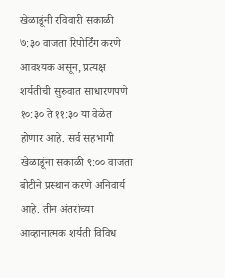खेळाडूंनी रविवारी सकाळी ७:३० वाजता रिपोर्टिंग करणे आवश्यक असून, प्रत्यक्ष शर्यतीची सुरुवात साधारणपणे १०:३० ते ११:३० या वेळेत होणार आहे. सर्व सहभागी खेळाडूंना सकाळी ९:०० वाजता बोटीने प्रस्थान करणे अनिवार्य आहे. तीन अंतरांच्या आव्हानात्मक शर्यती विविध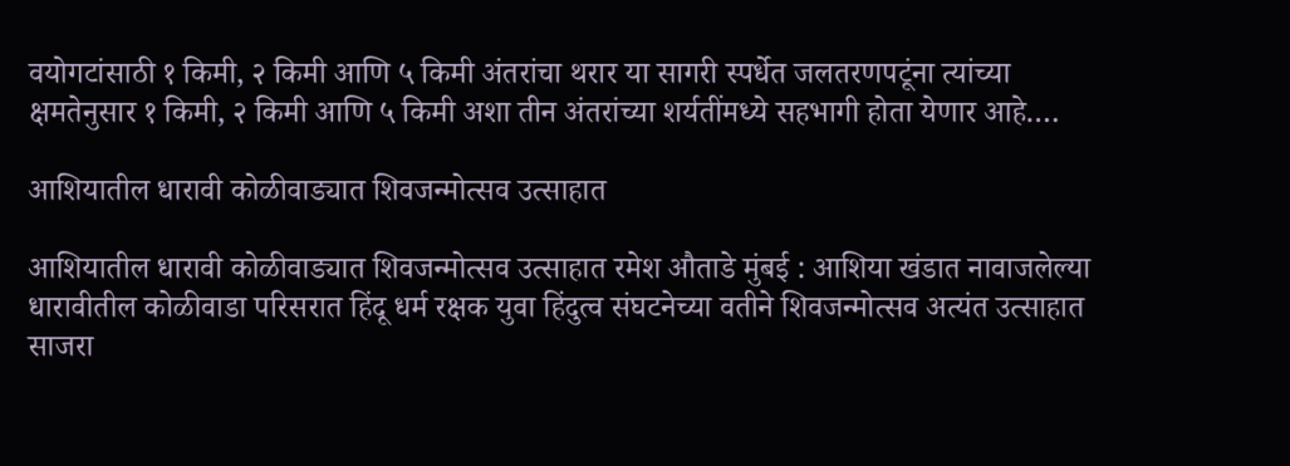वयोगटांसाठी १ किमी, २ किमी आणि ५ किमी अंतरांचा थरार या सागरी स्पर्धेत जलतरणपटूंना त्यांच्या क्षमतेनुसार १ किमी, २ किमी आणि ५ किमी अशा तीन अंतरांच्या शर्यतींमध्ये सहभागी होता येणार आहे.…

आशियातील धारावी कोळीवाड्यात शिवजन्मोत्सव उत्साहात

आशियातील धारावी कोळीवाड्यात शिवजन्मोत्सव उत्साहात रमेश औताडे मुंबई : आशिया खंडात नावाजलेल्या धारावीतील कोळीवाडा परिसरात हिंदू धर्म रक्षक युवा हिंदुत्व संघटनेच्या वतीने शिवजन्मोत्सव अत्यंत उत्साहात साजरा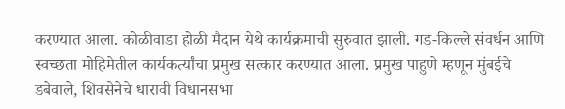करण्यात आला. कोळीवाडा होळी मैदान येथे कार्यक्रमाची सुरुवात झाली. गड-किल्ले संवर्धन आणि स्वच्छता मोहिमेतील कार्यकर्त्यांचा प्रमुख सत्कार करण्यात आला. प्रमुख पाहुणे म्हणून मुंबईचे डबेवाले, शिवसेनेचे धारावी विधानसभा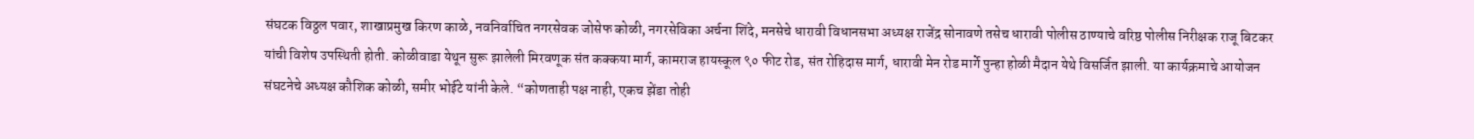संघटक विठ्ठल पवार, शाखाप्रमुख किरण काळे, नवनिर्वाचित नगरसेवक जोसेफ कोळी, नगरसेविका अर्चना शिंदे, मनसेचे धारावी विधानसभा अध्यक्ष राजेंद्र सोनावणे तसेच धारावी पोलीस ठाण्याचे वरिष्ठ पोलीस निरीक्षक राजू बिटकर यांची विशेष उपस्थिती होती. कोळीवाडा येथून सुरू झालेली मिरवणूक संत कक्कया मार्ग, कामराज हायस्कूल ९० फीट रोड, संत रोहिदास मार्ग, धारावी मेन रोड मार्गे पुन्हा होळी मैदान येथे विसर्जित झाली. या कार्यक्रमाचे आयोजन संघटनेचे अध्यक्ष कौशिक कोळी, समीर भोईटे यांनी केले. “कोणताही पक्ष नाही, एकच झेंडा तोही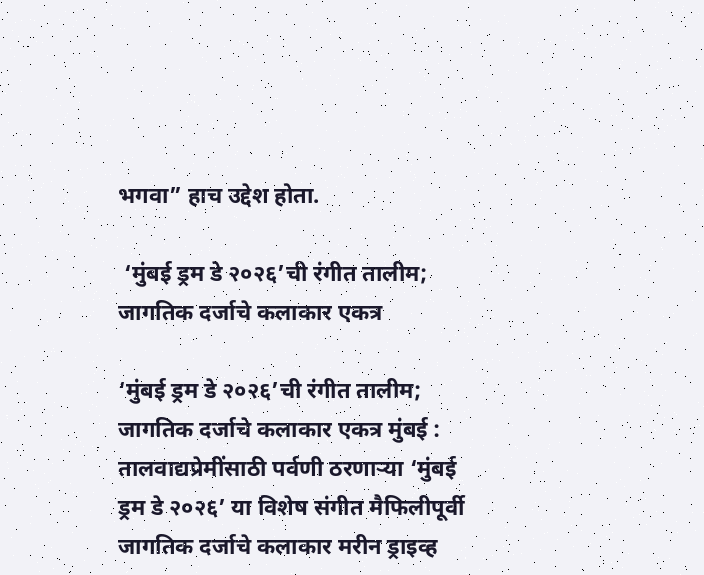भगवा” हाच उद्देश होता.

 ‘मुंबई ड्रम डे २०२६’ची रंगीत तालीम; जागतिक दर्जाचे कलाकार एकत्र

‘मुंबई ड्रम डे २०२६’ची रंगीत तालीम; जागतिक दर्जाचे कलाकार एकत्र मुंबई : तालवाद्यप्रेमींसाठी पर्वणी ठरणाऱ्या ‘मुंबई ड्रम डे २०२६’ या विशेष संगीत मैफिलीपूर्वी जागतिक दर्जाचे कलाकार मरीन ड्राइव्ह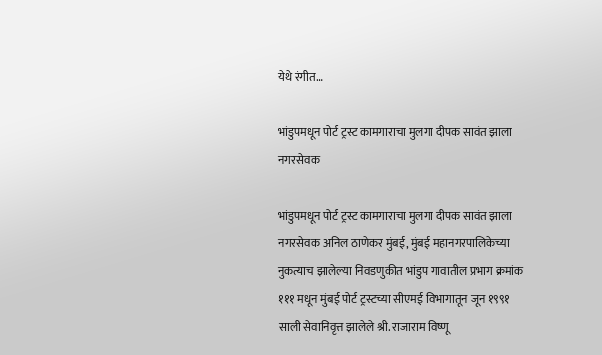येथे रंगीत…

भांडुपमधून पोर्ट ट्रस्ट कामगाराचा मुलगा दीपक सावंत झाला नगरसेवक

भांडुपमधून पोर्ट ट्रस्ट कामगाराचा मुलगा दीपक सावंत झाला नगरसेवक अनिल ठाणेकर मुंबई, मुंबई महानगरपालिकेच्या नुकत्याच झालेल्या निवडणुकीत भांडुप गावातील प्रभाग क्रमांक  १११ मधून मुंबई पोर्ट ट्रस्टच्या सीएमई विभागातून जून १९९१ साली सेवानिवृत्त झालेले श्री. राजाराम विष्णू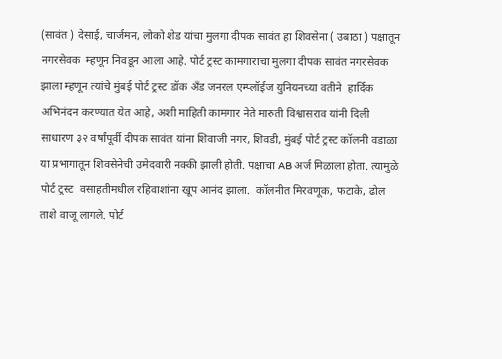(सावंत ) देसाई, चार्जमन, लोको शेड यांचा मुलगा दीपक सावंत हा शिवसेना ( उबाठा ) पक्षातून नगरसेवक  म्हणून निवडून आला आहे. पोर्ट ट्रस्ट कामगाराचा मुलगा दीपक सावंत नगरसेवक झाला म्हणून त्यांचे मुंबई पोर्ट ट्रस्ट डॉक अँड जनरल एम्प्लॉईज युनियनच्या वतीने  हार्दिक अभिनंदन करण्यात येत आहे, अशी माहिती कामगार नेते मारुती विश्वासराव यांनी दिली साधारण ३२ वर्षांपूर्वी दीपक सावंत यांना शिवाजी नगर, शिवडी, मुंबई पोर्ट ट्रस्ट कॉलनी वडाळा या प्रभागातून शिवसेनेची उमेदवारी नक्की झाली होती. पक्षाचा AB अर्ज मिळाला होता. त्यामुळे पोर्ट ट्रस्ट  वसाहतीमधील रहिवाशांना खूप आनंद झाला.  कॉलनीत मिरवणूक, फटाके, ढोल ताशे वाजू लागले. पोर्ट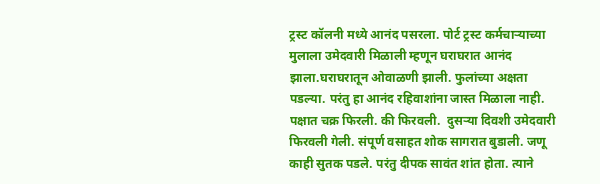ट्रस्ट कॉलनी मध्ये आनंद पसरला. पोर्ट ट्रस्ट कर्मचाऱ्याच्या मुलाला उमेदवारी मिळाली म्हणून घराघरात आनंद झाला.घराघरातून ओवाळणी झाली. फुलांच्या अक्षता पडल्या. परंतु हा आनंद रहिवाशांना जास्त मिळाला नाही. पक्षात चक्र फिरली. की फिरवली.  दुसऱ्या दिवशी उमेदवारी फिरवली गेली. संपूर्ण वसाहत शोक सागरात बुडाली. जणू काही सुतक पडले. परंतु दीपक सावंत शांत होता. त्याने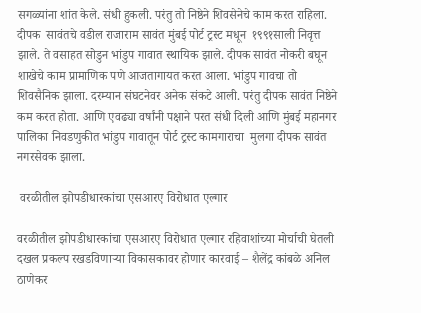सगळ्यांना शांत केले. संधी हुकली. परंतु तो निष्ठेने शिवसेनेचे काम करत राहिला. दीपक  सावंतचे वडील राजाराम सावंत मुंबई पोर्ट ट्रस्ट मधून  १९९१साली निवृत्त झाले. ते वसाहत सोडुन भांडुप गावात स्थायिक झाले. दीपक सावंत नोकरी बघून शाखेचे काम प्रामाणिक पणे आजतागायत करत आला. भांडुप गावचा तो शिवसैनिक झाला. दरम्यान संघटनेवर अनेक संकटे आली. परंतु दीपक सावंत निष्ठेने कम करत होता. आणि एवढ्या वर्षांनी पक्षाने परत संधी दिली आणि मुंबई महानगर पालिका निवडणुकीत भांडुप गावातून पोर्ट ट्रस्ट कामगाराचा  मुलगा दीपक सावंत नगरसेवक झाला.

 वरळीतील झोपडीधारकांचा एसआरए विरोधात एल्गार

वरळीतील झोपडीधारकांचा एसआरए विरोधात एल्गार रहिवाशांच्या मोर्चाची घेतली दखल प्रकल्प रखडविणाऱ्या विकासकावर होणार कारवाई – शैलेंद्र कांबळे अनिल ठाणेकर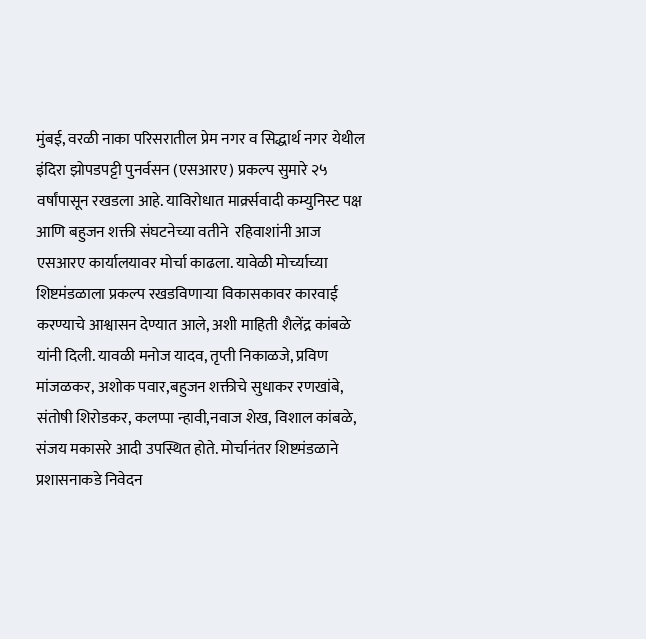मुंबई, वरळी नाका परिसरातील प्रेम नगर व सिद्धार्थ नगर येथील इंदिरा झोपडपट्टी पुनर्वसन (एसआरए) प्रकल्प सुमारे २५ वर्षांपासून रखडला आहे. याविरोधात मार्क्र्सवादी कम्युनिस्ट पक्ष आणि बहुजन शक्ती संघटनेच्या वतीने  रहिवाशांनी आज एसआरए कार्यालयावर मोर्चा काढला. यावेळी मोर्च्याच्या शिष्टमंडळाला प्रकल्प रखडविणाऱ्या विकासकावर कारवाई करण्याचे आश्वासन देण्यात आले, अशी माहिती शैलेंद्र कांबळे यांनी दिली. यावळी मनोज यादव, तृप्ती निकाळजे, प्रविण मांजळकर, अशोक पवार,बहुजन शक्तीचे सुधाकर रणखांबे, संतोषी शिरोडकर, कलप्पा न्हावी,नवाज शेख, विशाल कांबळे, संजय मकासरे आदी उपस्थित होते. मोर्चानंतर शिष्टमंडळाने प्रशासनाकडे निवेदन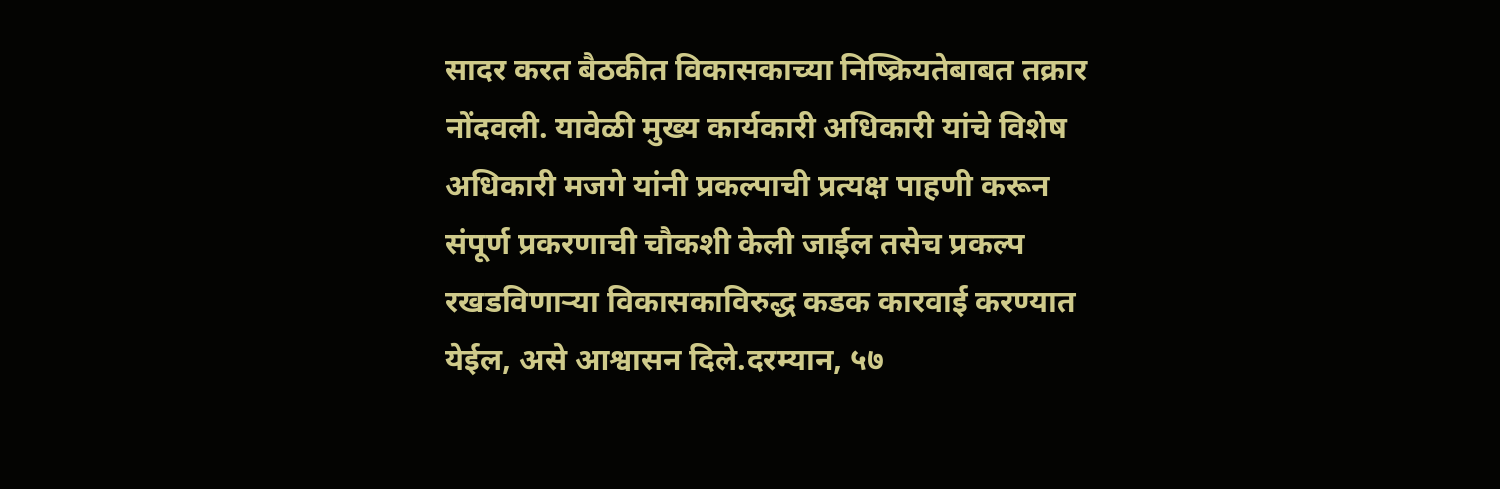सादर करत बैठकीत विकासकाच्या निष्क्रियतेबाबत तक्रार नोंदवली. यावेळी मुख्य कार्यकारी अधिकारी यांचे विशेष अधिकारी मजगे यांनी प्रकल्पाची प्रत्यक्ष पाहणी करून संपूर्ण प्रकरणाची चौकशी केली जाईल तसेच प्रकल्प रखडविणाऱ्या विकासकाविरुद्ध कडक कारवाई करण्यात येईल, असे आश्वासन दिले.दरम्यान, ५७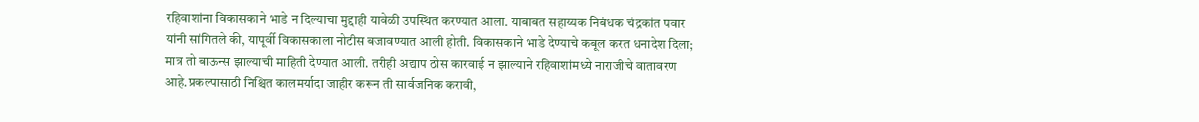रहिवाशांना विकासकाने भाडे न दिल्याचा मुद्दाही यावेळी उपस्थित करण्यात आला. याबाबत सहाय्यक निबंधक चंद्रकांत पवार यांनी सांगितले की, यापूर्वी विकासकाला नोटीस बजावण्यात आली होती. विकासकाने भाडे देण्याचे कबूल करत धनादेश दिला; मात्र तो बाऊन्स झाल्याची माहिती देण्यात आली. तरीही अद्याप ठोस कारवाई न झाल्याने रहिवाशांमध्ये नाराजीचे वातावरण आहे.प्रकल्पासाठी निश्चित कालमर्यादा जाहीर करून ती सार्वजनिक करावी,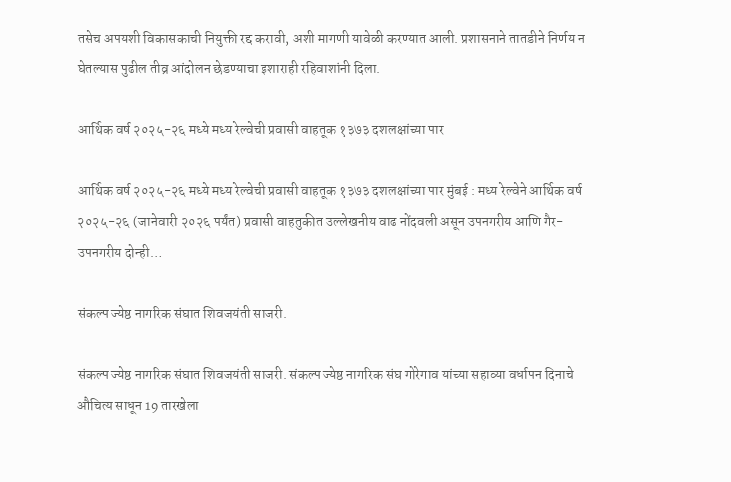तसेच अपयशी विकासकाची नियुक्ती रद्द करावी, अशी मागणी यावेळी करण्यात आली. प्रशासनाने तातडीने निर्णय न घेतल्यास पुढील तीव्र आंदोलन छेडण्याचा इशाराही रहिवाशांनी दिला.

आर्थिक वर्ष २०२५-२६ मध्ये मध्य रेल्वेची प्रवासी वाहतूक १३७३ दशलक्षांच्या पार

आर्थिक वर्ष २०२५-२६ मध्ये मध्य रेल्वेची प्रवासी वाहतूक १३७३ दशलक्षांच्या पार मुंबई : मध्य रेल्वेने आर्थिक वर्ष २०२५-२६ (जानेवारी २०२६ पर्यंत) प्रवासी वाहतुकीत उल्लेखनीय वाढ नोंदवली असून उपनगरीय आणि गैर-उपनगरीय दोन्ही…

संकल्प ज्येष्ठ नागरिक संघात शिवजयंती साजरी.

संकल्प ज्येष्ठ नागरिक संघात शिवजयंती साजरी. संकल्प ज्येष्ठ नागरिक संघ गोरेगाव यांच्या सहाव्या वर्धापन दिनाचे औचित्य साधून 19 तारखेला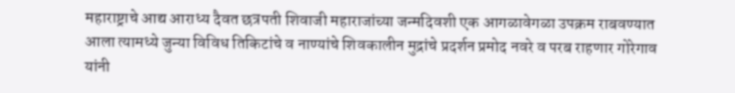महाराष्ट्राचे आद्य आराध्य दैवत छत्रपती शिवाजी महाराजांच्या जन्मदिवशी एक आगळावेगळा उपक्रम राबवण्यात आला त्यामध्ये जुन्या विविध तिकिटांचे व नाण्यांचे शिवकालीन मुद्रांचे प्रदर्शन प्रमोद नवरे व परब राहणार गोरेगाव यांनी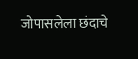जोपासलेला छंदाचे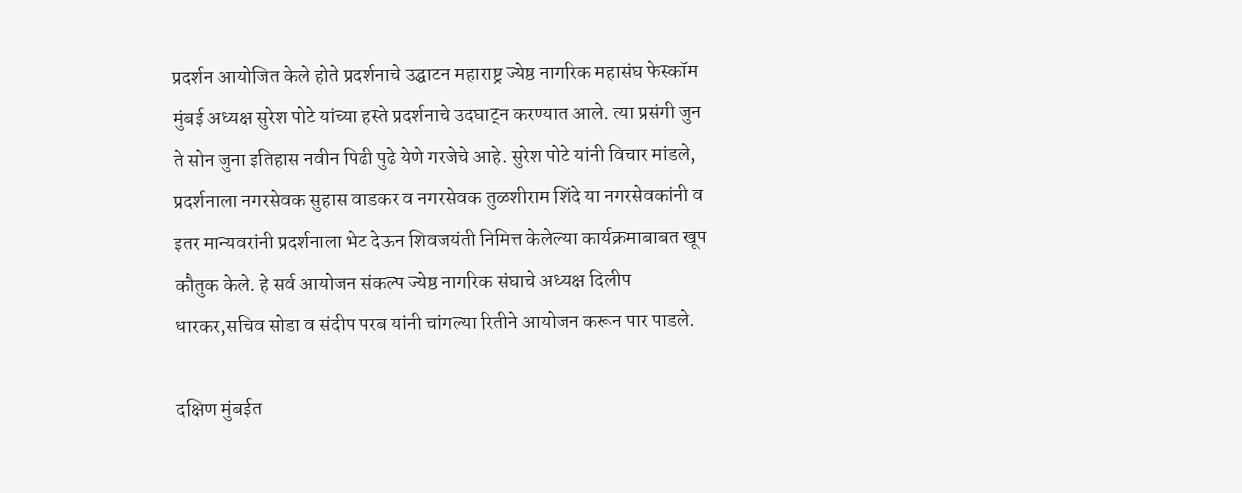प्रदर्शन आयोजित केले होते प्रदर्शनाचे उद्घाटन महाराष्ट्र ज्येष्ठ नागरिक महासंघ फेस्कॉम मुंबई अध्यक्ष सुरेश पोटे यांच्या हस्ते प्रदर्शनाचे उदघाट्न करण्यात आले. त्या प्रसंगी जुन ते सोन जुना इतिहास नवीन पिढी पुढे येणे गरजेचे आहे. सुरेश पोटे यांनी विचार मांडले, प्रदर्शनाला नगरसेवक सुहास वाडकर व नगरसेवक तुळशीराम शिंदे या नगरसेवकांनी व इतर मान्यवरांनी प्रदर्शनाला भेट देऊन शिवजयंती निमित्त केलेल्या कार्यक्रमाबाबत खूप कौतुक केले. हे सर्व आयोजन संकल्प ज्येष्ठ नागरिक संघाचे अध्यक्ष दिलीप धारकर,सचिव सोडा व संदीप परब यांनी चांगल्या रितीने आयोजन करून पार पाडले.

दक्षिण मुंबईत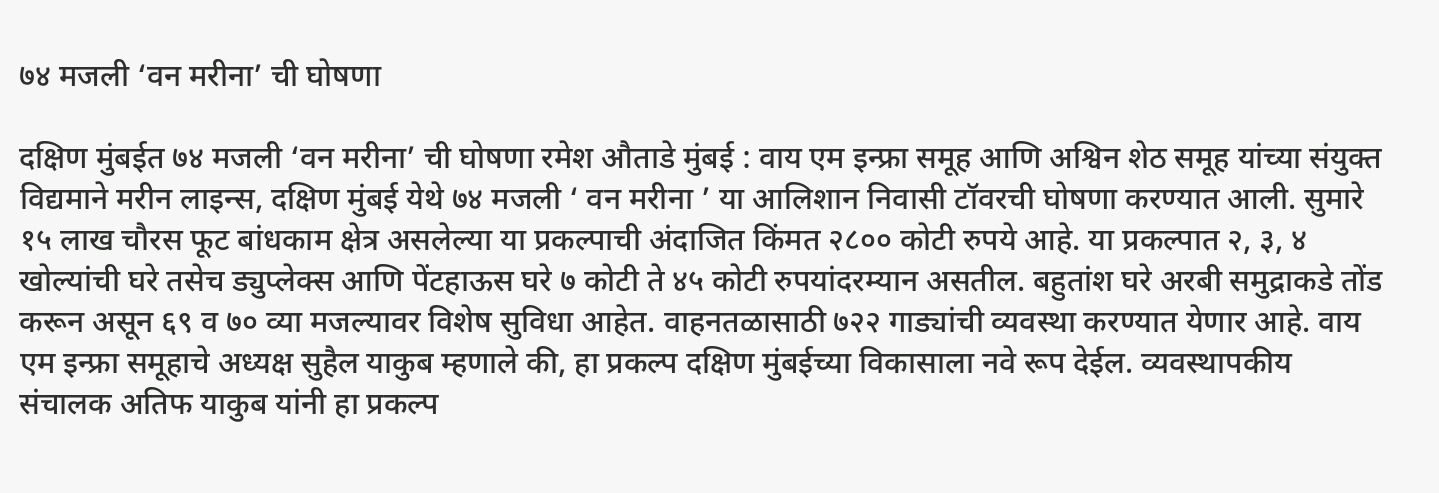७४ मजली ‘वन मरीना’ ची घोषणा

दक्षिण मुंबईत ७४ मजली ‘वन मरीना’ ची घोषणा रमेश औताडे मुंबई : वाय एम इन्फ्रा समूह आणि अश्विन शेठ समूह यांच्या संयुक्त विद्यमाने मरीन लाइन्स, दक्षिण मुंबई येथे ७४ मजली ‘ वन मरीना ’ या आलिशान निवासी टॉवरची घोषणा करण्यात आली. सुमारे १५ लाख चौरस फूट बांधकाम क्षेत्र असलेल्या या प्रकल्पाची अंदाजित किंमत २८०० कोटी रुपये आहे. या प्रकल्पात २, ३, ४ खोल्यांची घरे तसेच ड्युप्लेक्स आणि पेंटहाऊस घरे ७ कोटी ते ४५ कोटी रुपयांदरम्यान असतील. बहुतांश घरे अरबी समुद्राकडे तोंड करून असून ६९ व ७० व्या मजल्यावर विशेष सुविधा आहेत. वाहनतळासाठी ७२२ गाड्यांची व्यवस्था करण्यात येणार आहे. वाय एम इन्फ्रा समूहाचे अध्यक्ष सुहैल याकुब म्हणाले की, हा प्रकल्प दक्षिण मुंबईच्या विकासाला नवे रूप देईल. व्यवस्थापकीय संचालक अतिफ याकुब यांनी हा प्रकल्प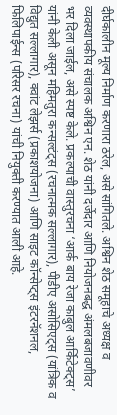दीर्घकालीन मूल्य निर्माण करणारा ठरेल, असे सांगितले. अश्विन शेठ समूहाचे अध्यक्ष व व्यवस्थापकीय संचालक अश्विन एन. शेठ यांनी दर्जेदार आणि नियोजनबद्ध अंमलबजावणीवर भर दिला जाईल, असे स्पष्ट केले. प्रकल्पाची वास्तुरचना ‘आर्क बाय रेजा काबुल आर्किटेक्ट्स’ यांनी केली असून महिमतुरा कन्सल्टंट्स (रचनात्मक सल्लागार), पीडीए असोसिएट्स (यांत्रिक व विद्युत सल्लागार), क्वांट लेझर्स (प्रकाशयोजना) आणि साइट कॉन्सेप्ट्स इंटरनॅशनल, फिलिपाईन्स (परिसर रचना) यांची नियुक्ती करण्यात आली आहे.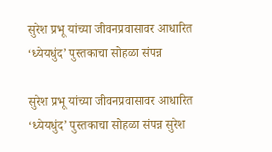सुरेश प्रभू यांच्या जीवनप्रवासावर आधारित ‘ध्येयधुंद’ पुस्तकाचा सोहळा संपन्न

सुरेश प्रभू यांच्या जीवनप्रवासावर आधारित ‘ध्येयधुंद’ पुस्तकाचा सोहळा संपन्न सुरेश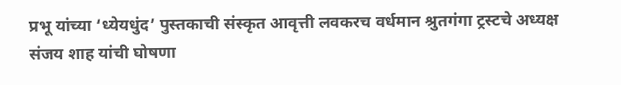प्रभू यांच्या ‘ध्येयधुंद’ पुस्तकाची संस्कृत आवृत्ती लवकरच वर्धमान श्रुतगंगा ट्रस्टचे अध्यक्ष संजय शाह यांची घोषणा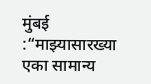मुंबई :“माझ्यासारख्या एका सामान्य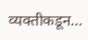व्यक्तीकडून…